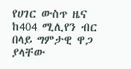የሀገር ውስጥ ዜና ከ404 ሚሊየን ብር በላይ ግምታዊ ዋጋ ያላቸው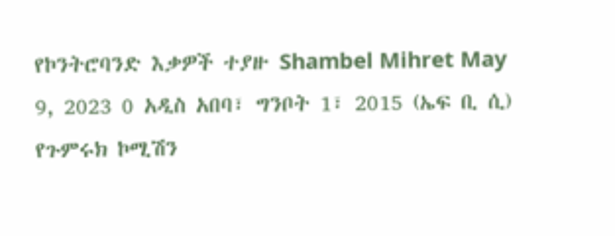የኮንትሮባንድ እቃዎች ተያዙ Shambel Mihret May 9, 2023 0 አዲስ አበባ፣ ግንቦት 1፣ 2015 (ኤፍ ቢ ሲ) የጉምሩክ ኮሚሽን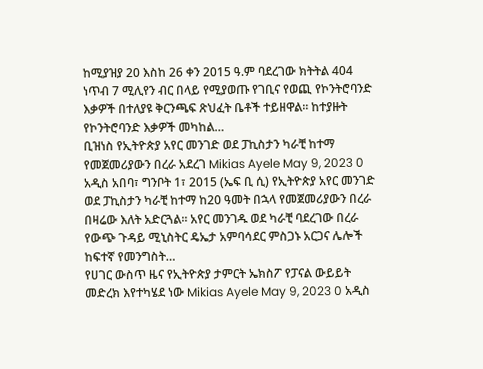ከሚያዝያ 20 እስከ 26 ቀን 2015 ዓ.ም ባደረገው ክትትል 404 ነጥብ 7 ሚሊየን ብር በላይ የሚያወጡ የገቢና የወጪ የኮንትሮባንድ እቃዎች በተለያዩ ቅርንጫፍ ጽህፈት ቤቶች ተይዘዋል፡፡ ከተያዙት የኮንትሮባንድ እቃዎች መካከል…
ቢዝነስ የኢትዮጵያ አየር መንገድ ወደ ፓኪስታን ካራቺ ከተማ የመጀመሪያውን በረራ አደረገ Mikias Ayele May 9, 2023 0 አዲስ አበባ፣ ግንቦት 1፣ 2015 (ኤፍ ቢ ሲ) የኢትዮጵያ አየር መንገድ ወደ ፓኪስታን ካራቺ ከተማ ከ20 ዓመት በኋላ የመጀመሪያውን በረራ በዛሬው እለት አድርጓል፡፡ አየር መንገዱ ወደ ካራቺ ባደረገው በረራ የውጭ ጉዳይ ሚኒስትር ዴኤታ አምባሳደር ምስጋኑ አርጋና ሌሎች ከፍተኛ የመንግስት…
የሀገር ውስጥ ዜና የኢትዮጵያ ታምርት ኤክስፖ የፓናል ውይይት መድረክ እየተካሄደ ነው Mikias Ayele May 9, 2023 0 አዲስ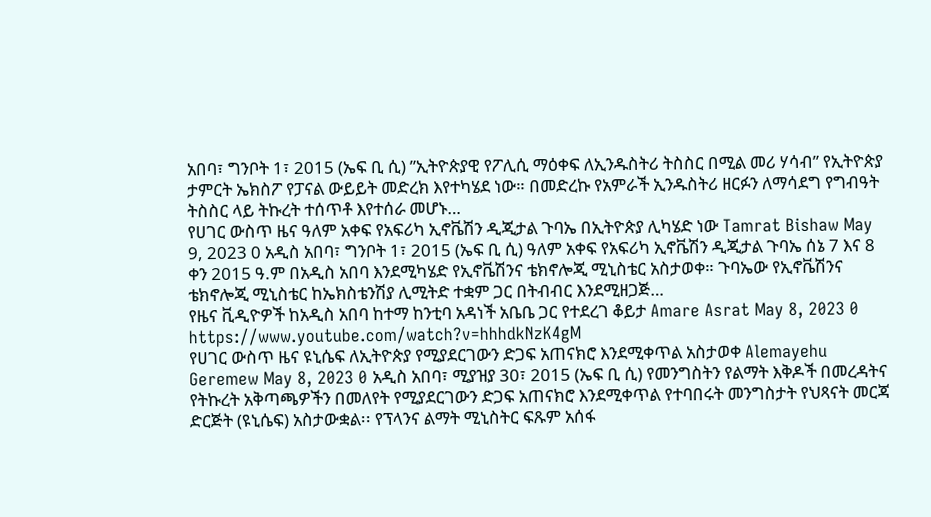አበባ፣ ግንቦት 1፣ 2015 (ኤፍ ቢ ሲ) ”ኢትዮጵያዊ የፖሊሲ ማዕቀፍ ለኢንዱስትሪ ትስስር በሚል መሪ ሃሳብ” የኢትዮጵያ ታምርት ኤክስፖ የፓናል ውይይት መድረክ እየተካሄደ ነው። በመድረኩ የአምራች ኢንዱስትሪ ዘርፉን ለማሳደግ የግብዓት ትስስር ላይ ትኩረት ተሰጥቶ እየተሰራ መሆኑ…
የሀገር ውስጥ ዜና ዓለም አቀፍ የአፍሪካ ኢኖቬሽን ዲጂታል ጉባኤ በኢትዮጵያ ሊካሄድ ነው Tamrat Bishaw May 9, 2023 0 አዲስ አበባ፣ ግንቦት 1፣ 2015 (ኤፍ ቢ ሲ) ዓለም አቀፍ የአፍሪካ ኢኖቬሽን ዲጂታል ጉባኤ ሰኔ 7 እና 8 ቀን 2015 ዓ.ም በአዲስ አበባ እንደሚካሄድ የኢኖቬሽንና ቴክኖሎጂ ሚኒስቴር አስታወቀ። ጉባኤው የኢኖቬሽንና ቴክኖሎጂ ሚኒስቴር ከኤክስቴንሽያ ሊሚትድ ተቋም ጋር በትብብር እንደሚዘጋጅ…
የዜና ቪዲዮዎች ከአዲስ አበባ ከተማ ከንቲባ አዳነች አቤቤ ጋር የተደረገ ቆይታ Amare Asrat May 8, 2023 0 https://www.youtube.com/watch?v=hhhdkNzK4gM
የሀገር ውስጥ ዜና ዩኒሴፍ ለኢትዮጵያ የሚያደርገውን ድጋፍ አጠናክሮ እንደሚቀጥል አስታወቀ Alemayehu Geremew May 8, 2023 0 አዲስ አበባ፣ ሚያዝያ 30፣ 2015 (ኤፍ ቢ ሲ) የመንግስትን የልማት እቅዶች በመረዳትና የትኩረት አቅጣጫዎችን በመለየት የሚያደርገውን ድጋፍ አጠናክሮ እንደሚቀጥል የተባበሩት መንግስታት የህጻናት መርጃ ድርጅት (ዩኒሴፍ) አስታውቋል፡፡ የፕላንና ልማት ሚኒስትር ፍጹም አሰፋ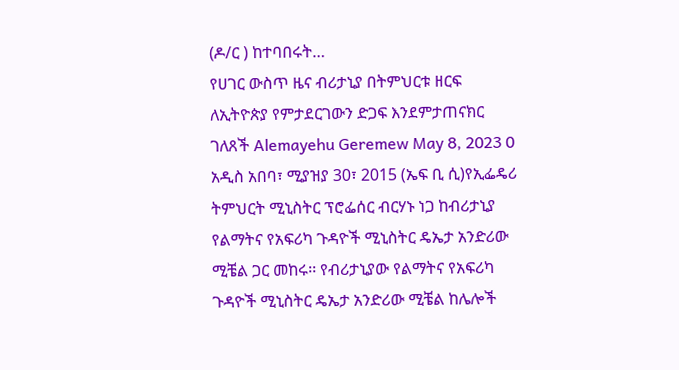(ዶ/ር ) ከተባበሩት…
የሀገር ውስጥ ዜና ብሪታኒያ በትምህርቱ ዘርፍ ለኢትዮጵያ የምታደርገውን ድጋፍ እንደምታጠናክር ገለጸች Alemayehu Geremew May 8, 2023 0 አዲስ አበባ፣ ሚያዝያ 30፣ 2015 (ኤፍ ቢ ሲ)የኢፌዴሪ ትምህርት ሚኒስትር ፕሮፌሰር ብርሃኑ ነጋ ከብሪታኒያ የልማትና የአፍሪካ ጉዳዮች ሚኒስትር ዴኤታ አንድሪው ሚቼል ጋር መከሩ፡፡ የብሪታኒያው የልማትና የአፍሪካ ጉዳዮች ሚኒስትር ዴኤታ አንድሪው ሚቼል ከሌሎች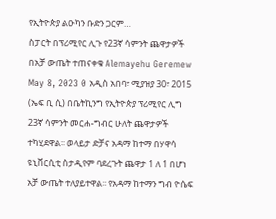የኢትዮጵያ ልዑካን ቡድን ጋርም…
ስፓርት በፕሪሚየር ሊጉ የ23ኛ ሳምንት ጨዋታዎች በአቻ ውጤት ተጠናቀቁ Alemayehu Geremew May 8, 2023 0 አዲስ አበባ፣ ሚያዝያ 30፣ 2015 (ኤፍ ቢ ሲ) በቤትኪንግ የኢትዮጵያ ፕሪሚየር ሊግ 23ኛ ሳምንት መርሐ-ግብር ሁለት ጨዋታዎች ተካሂደዋል፡፡ ወላይታ ድቻና አዳማ ከተማ በሃዋሳ ዩኒቨርሲቲ ስታዲየም ባደረጉት ጨዋታ 1 ለ 1 በሆነ አቻ ውጤት ተለያይተዋል፡፡ የአዳማ ከተማን ግብ ዮሴፍ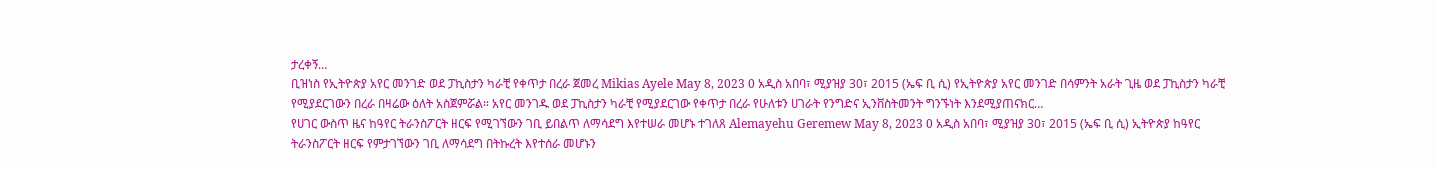ታረቀኝ…
ቢዝነስ የኢትዮጵያ አየር መንገድ ወደ ፓኪስታን ካራቺ የቀጥታ በረራ ጀመረ Mikias Ayele May 8, 2023 0 አዲስ አበባ፣ ሚያዝያ 30፣ 2015 (ኤፍ ቢ ሲ) የኢትዮጵያ አየር መንገድ በሳምንት አራት ጊዜ ወደ ፓኪስታን ካራቺ የሚያደርገውን በረራ በዛሬው ዕለት አስጀምሯል። አየር መንገዱ ወደ ፓኪስታን ካራቺ የሚያደርገው የቀጥታ በረራ የሁለቱን ሀገራት የንግድና ኢንቨስትመንት ግንኙነት እንደሚያጠናክር…
የሀገር ውስጥ ዜና ከዓየር ትራንስፖርት ዘርፍ የሚገኘውን ገቢ ይበልጥ ለማሳደግ እየተሠራ መሆኑ ተገለጸ Alemayehu Geremew May 8, 2023 0 አዲስ አበባ፣ ሚያዝያ 30፣ 2015 (ኤፍ ቢ ሲ) ኢትዮጵያ ከዓየር ትራንስፖርት ዘርፍ የምታገኘውን ገቢ ለማሳደግ በትኩረት እየተሰራ መሆኑን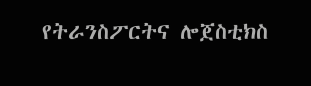የትራንስፖርትና ሎጀስቲክስ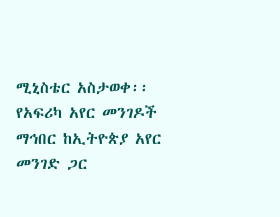ሚኒስቴር አስታወቀ፡፡ የአፍሪካ አየር መንገዶች ማኅበር ከኢትዮጵያ አየር መንገድ ጋር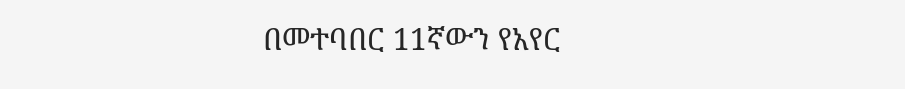በመተባበር 11ኛውን የአየር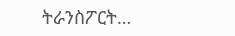ትራንስፖርት…